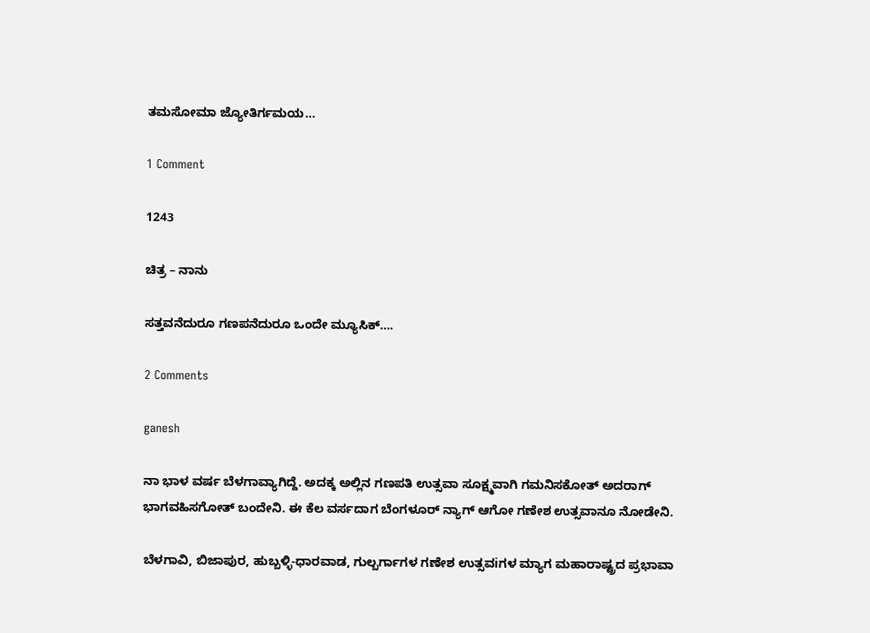ತಮಸೋಮಾ ಜ್ಯೋತಿರ್ಗಮಯ…

1 Comment

1243

ಚಿತ್ರ – ನಾನು

ಸತ್ತವನೆದುರೂ ಗಣಪನೆದುರೂ ಒಂದೇ ಮ್ಯೂಸಿಕ್….

2 Comments

ganesh

ನಾ ಭಾಳ ವರ್ಷ ಬೆಳಗಾವ್ಯಾಗಿದ್ದೆ. ಅದಕ್ಕ ಅಲ್ಲಿನ ಗಣಪತಿ ಉತ್ಸವಾ ಸೂಕ್ಷ್ಮವಾಗಿ ಗಮನಿಸಕೋತ್ ಅದರಾಗ್ ಭಾಗವಹಿಸಗೋತ್ ಬಂದೇನಿ. ಈ ಕೆಲ ವರ್ಸದಾಗ ಬೆಂಗಳೂರ್ ನ್ಯಾಗ್ ಆಗೋ ಗಣೇಶ ಉತ್ಸವಾನೂ ನೋಡೇನಿ.

ಬೆಳಗಾವಿ, ಬಿಜಾಪುರ, ಹುಬ್ಬಳ್ಳಿ-ಧಾರವಾಡ, ಗುಲ್ಬರ್ಗಾಗಳ ಗಣೇಶ ಉತ್ಸವiಗಳ ಮ್ಯಾಗ ಮಹಾರಾಷ್ಟ್ರದ ಪ್ರಭಾವಾ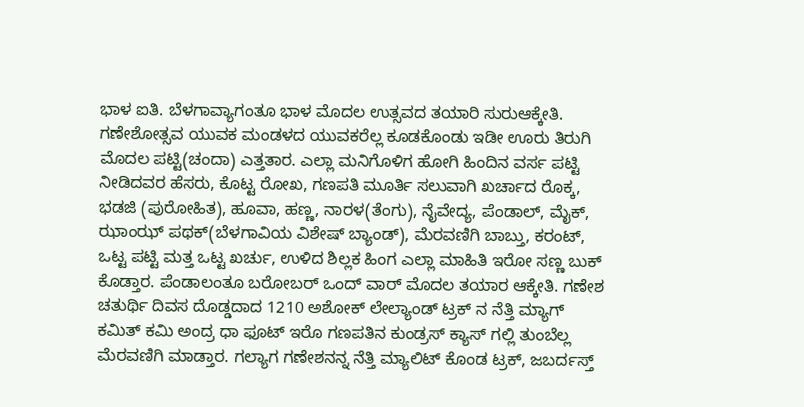ಭಾಳ ಐತಿ. ಬೆಳಗಾವ್ಯಾಗಂತೂ ಭಾಳ ಮೊದಲ ಉತ್ಸವದ ತಯಾರಿ ಸುರುಆಕ್ಕೇತಿ. ಗಣೇಶೋತ್ಸವ ಯುವಕ ಮಂಡಳದ ಯುವಕರೆಲ್ಲ ಕೂಡಕೊಂಡು ಇಡೀ ಊರು ತಿರುಗಿ ಮೊದಲ ಪಟ್ಟಿ(ಚಂದಾ) ಎತ್ತತಾರ. ಎಲ್ಲಾ ಮನಿಗೊಳಿಗ ಹೋಗಿ ಹಿಂದಿನ ವರ್ಸ ಪಟ್ಟಿ  ನೀಡಿದವರ ಹೆಸರು, ಕೊಟ್ಟ ರೋಖ, ಗಣಪತಿ ಮೂರ್ತಿ ಸಲುವಾಗಿ ಖರ್ಚಾದ ರೊಕ್ಕ, ಭಡಜಿ (ಪುರೋಹಿತ), ಹೂವಾ, ಹಣ್ಣ, ನಾರಳ(ತೆಂಗು), ನೈವೇದ್ಯ, ಪೆಂಡಾಲ್, ಮೈಕ್, ಝಾಂಝ್ ಪಥಕ್(ಬೆಳಗಾವಿಯ ವಿಶೇಷ್ ಬ್ಯಾಂಡ್), ಮೆರವಣಿಗಿ ಬಾಬ್ತು, ಕರಂಟ್, ಒಟ್ಟ ಪಟ್ಟಿ ಮತ್ತ ಒಟ್ಟ ಖರ್ಚು, ಉಳಿದ ಶಿಲ್ಲಕ ಹಿಂಗ ಎಲ್ಲಾ ಮಾಹಿತಿ ಇರೋ ಸಣ್ಣ ಬುಕ್ ಕೊಡ್ತಾರ. ಪೆಂಡಾಲಂತೂ ಬರೋಬರ್ ಒಂದ್ ವಾರ್ ಮೊದಲ ತಯಾರ ಆಕ್ಕೇತಿ. ಗಣೇಶ ಚತುರ್ಥಿ ದಿವಸ ದೊಡ್ಡದಾದ 1210 ಅಶೋಕ್ ಲೇಲ್ಯಾಂಡ್ ಟ್ರಕ್ ನ ನೆತ್ತಿ ಮ್ಯಾಗ್ ಕಮಿತ್ ಕಮಿ ಅಂದ್ರ ಧಾ ಫೂಟ್ ಇರೊ ಗಣಪತಿನ ಕುಂಡ್ರಸ್ ಕ್ಯಾಸ್ ಗಲ್ಲಿ ತುಂಬೆಲ್ಲ ಮೆರವಣಿಗಿ ಮಾಡ್ತಾರ. ಗಲ್ಯಾಗ ಗಣೇಶನನ್ನ ನೆತ್ತಿ ಮ್ಯಾಲಿಟ್ ಕೊಂಡ ಟ್ರಕ್, ಜಬರ್ದಸ್ತ್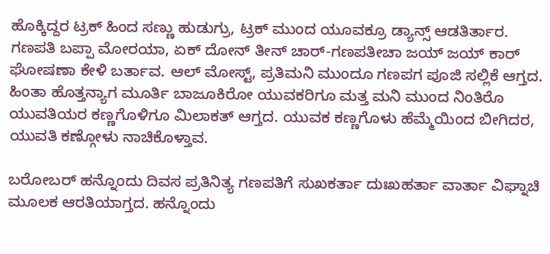ಹೊಕ್ಕಿದ್ದರ ಟ್ರಕ್ ಹಿಂದ ಸಣ್ಣು ಹುಡುಗ್ರು, ಟ್ರಕ್ ಮುಂದ ಯೂವಕ್ರೂ ಡ್ಯಾನ್ಸ್ ಆಡತಿರ್ತಾರ. ಗಣಪತಿ ಬಪ್ಪಾ ಮೋರಯಾ, ಏಕ್ ದೋನ್ ತೀನ್ ಚಾರ್-ಗಣಪತೀಚಾ ಜಯ್ ಜಯ್ ಕಾರ್ ಘೋಷಣಾ ಕೇಳಿ ಬರ್ತಾವ. ಆಲ್ ಮೋಸ್ಟ್, ಪ್ರತಿಮನಿ ಮುಂದೂ ಗಣಪಗ ಪೂಜಿ ಸಲ್ಲಿಕೆ ಆಗ್ತದ. ಹಿಂತಾ ಹೊತ್ತನ್ಯಾಗ ಮೂರ್ತಿ ಬಾಜೂಕಿರೋ ಯುವಕರಿಗೂ ಮತ್ತ ಮನಿ ಮುಂದ ನಿಂತಿರೊ ಯುವತಿಯರ ಕಣ್ಣಗೊಳಿಗೂ ಮಿಲಾಕತ್ ಆಗ್ತದ. ಯುವಕ ಕಣ್ಣಗೊಳು ಹೆಮ್ಮೆಯಿಂದ ಬೀಗಿದರ, ಯುವತಿ ಕಣ್ಗೋಳು ನಾಚಿಕೊಳ್ತಾವ.

ಬರೋಬರ್ ಹನ್ನೊಂದು ದಿವಸ ಪ್ರತಿನಿತ್ಯ ಗಣಪತಿಗೆ ಸುಖಕರ್ತಾ ದುಃಖಹರ್ತಾ ವಾರ್ತಾ ವಿಘ್ನಾಚಿ ಮೂಲಕ ಆರತಿಯಾಗ್ತದ. ಹನ್ನೊಂದು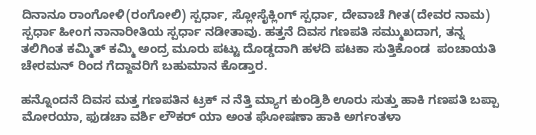ದಿನಾನೂ ರಾಂಗೋಳಿ(ರಂಗೋಲಿ) ಸ್ಪರ್ಧಾ, ಸ್ಲೋಸೈಕ್ಲಿಂಗ್ ಸ್ಪರ್ಧಾ, ದೇವಾಚೆ ಗೀತ(ದೇವರ ನಾಮ) ಸ್ಪರ್ಧಾ ಹೀಂಗ ನಾನಾರೀತಿಯ ಸ್ಪರ್ಧಾ ನಡೀತಾವು. ಹತ್ತನೆ ದಿವಸ ಗಣಪತಿ ಸಮ್ಮುಖದಾಗ, ತನ್ನ ತಲಿಗಿಂತ ಕಮ್ಮಿತ್ ಕಮ್ಮಿ ಅಂದ್ರ ಮೂರು ಪಟ್ಟು ದೊಡ್ಡದಾಗಿ ಹಳದಿ ಪಟಕಾ ಸುತ್ತಿಕೊಂಡ  ಪಂಚಾಯತಿ ಚೇರಮನ್ ರಿಂದ ಗೆದ್ದಾವರಿಗೆ ಬಹುಮಾನ ಕೊಡ್ತಾರ.

ಹನ್ನೊಂದನೆ ದಿವಸ ಮತ್ತ ಗಣಪತಿನ ಟ್ರಕ್ ನ ನೆತ್ತಿ ಮ್ಯಾಗ ಕುಂಡ್ರಿಶಿ ಊರು ಸುತ್ತು ಹಾಕಿ ಗಣಪತಿ ಬಪ್ಪಾ ಮೋರಯಾ, ಫುಡಚಾ ವರ್ಶಿ ಲೌಕರ್ ಯಾ ಅಂತ ಘೋಷಣಾ ಹಾಕಿ ಅರ್ಗಂತಳಾ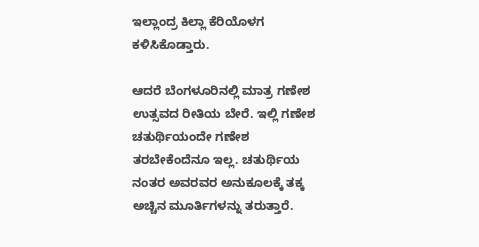ಇಲ್ಲಾಂದ್ರ ಕಿಲ್ಲಾ ಕೆರಿಯೊಳಗ ಕಳಿಸಿಕೊಡ್ತಾರು.

ಆದರೆ ಬೆಂಗಳೂರಿನಲ್ಲಿ ಮಾತ್ರ ಗಣೇಶ ಉತ್ಸವದ ರೀತಿಯ ಬೇರೆ. ಇಲ್ಲಿ ಗಣೇಶ ಚತುರ್ಥಿಯಂದೇ ಗಣೇಶ ತರಬೇಕೆಂದೆನೂ ಇಲ್ಲ. ಚತುರ್ಥಿಯ ನಂತರ ಅವರವರ ಅನುಕೂಲಕ್ಕೆ ತಕ್ಕ ಅಚ್ಚಿನ ಮೂರ್ತಿಗಳನ್ನು ತರುತ್ತಾರೆ.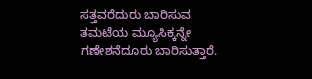ಸತ್ತವರೆದುರು ಬಾರಿಸುವ ತಮಟೆಯ ಮ್ಯೂಸಿಕ್ಕನ್ನೇ ಗಣೇಶನೆದೂರು ಬಾರಿಸುತ್ತಾರೆ.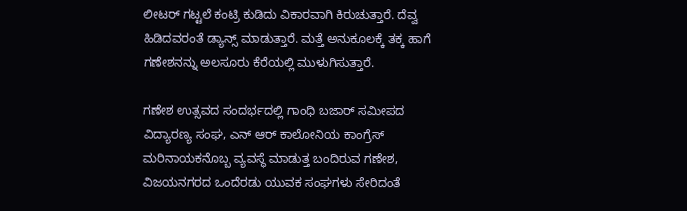ಲೀಟರ್ ಗಟ್ಟಲೆ ಕಂಟ್ರಿ ಕುಡಿದು ವಿಕಾರವಾಗಿ ಕಿರುಚುತ್ತಾರೆ. ದೆವ್ವ ಹಿಡಿದವರಂತೆ ಡ್ಯಾನ್ಸ್ ಮಾಡುತ್ತಾರೆ. ಮತ್ತೆ ಅನುಕೂಲಕ್ಕೆ ತಕ್ಕ ಹಾಗೆ ಗಣೇಶನನ್ನು ಅಲಸೂರು ಕೆರೆಯಲ್ಲಿ ಮುಳುಗಿಸುತ್ತಾರೆ.

ಗಣೇಶ ಉತ್ಸವದ ಸಂದರ್ಭದಲ್ಲಿ ಗಾಂಧಿ ಬಜಾರ್ ಸಮೀಪದ ವಿದ್ಯಾರಣ್ಯ ಸಂಘ, ಎನ್ ಆರ್ ಕಾಲೋನಿಯ ಕಾಂಗ್ರೆಸ್ ಮರಿನಾಯಕನೊಬ್ಬ ವ್ಯವಸ್ಥೆ ಮಾಡುತ್ತ ಬಂದಿರುವ ಗಣೇಶ, ವಿಜಯನಗರದ ಒಂದೆರಡು ಯುವಕ ಸಂಘಗಳು ಸೇರಿದಂತೆ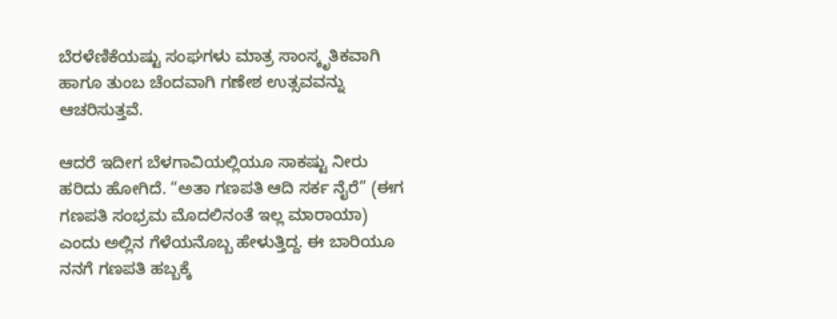ಬೆರಳೆಣಿಕೆಯಷ್ಟು ಸಂಘಗಳು ಮಾತ್ರ ಸಾಂಸ್ಕೃತಿಕವಾಗಿ ಹಾಗೂ ತುಂಬ ಚೆಂದವಾಗಿ ಗಣೇಶ ಉತ್ಸವವನ್ನು ಆಚರಿಸುತ್ತವೆ.

ಆದರೆ ಇದೀಗ ಬೆಳಗಾವಿಯಲ್ಲಿಯೂ ಸಾಕಷ್ಟು ನೀರು ಹರಿದು ಹೋಗಿದೆ. “ಅತಾ ಗಣಪತಿ ಆದಿ ಸರ್ಕ ನೈರೆ” (ಈಗ ಗಣಪತಿ ಸಂಭ್ರಮ ಮೊದಲಿನಂತೆ ಇಲ್ಲ ಮಾರಾಯಾ) ಎಂದು ಅಲ್ಲಿನ ಗೆಳೆಯನೊಬ್ಬ ಹೇಳುತ್ತಿದ್ದ. ಈ ಬಾರಿಯೂ ನನಗೆ ಗಣಪತಿ ಹಬ್ಬಕ್ಕೆ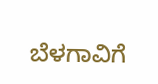ಬೆಳಗಾವಿಗೆ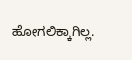ಹೋಗಲಿಕ್ಕಾಗಿಲ್ಲ.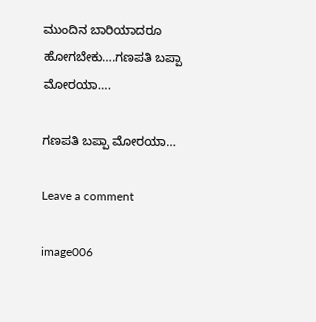ಮುಂದಿನ ಬಾರಿಯಾದರೂ ಹೋಗಬೇಕು….ಗಣಪತಿ ಬಪ್ಪಾ ಮೋರಯಾ….

ಗಣಪತಿ ಬಪ್ಪಾ ಮೋರಯಾ…

Leave a comment

image006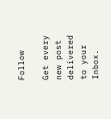Follow

Get every new post delivered to your Inbox.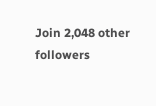Join 2,048 other followers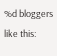%d bloggers like this: